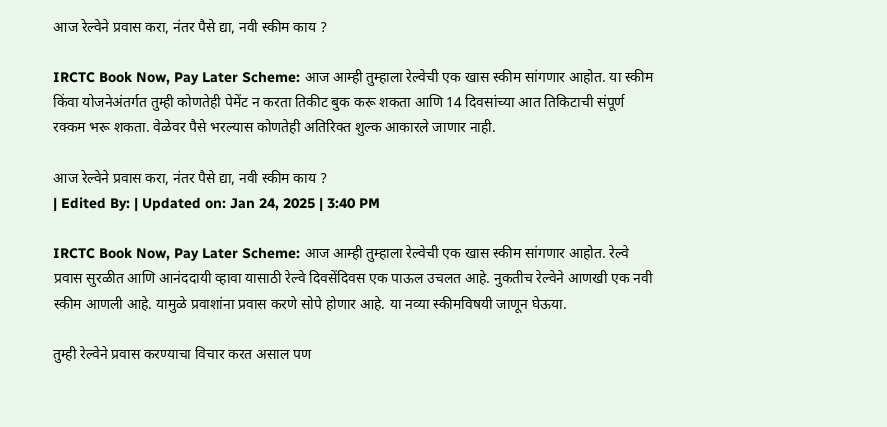आज रेल्वेने प्रवास करा, नंतर पैसे द्या, नवी स्कीम काय ?

IRCTC Book Now, Pay Later Scheme: आज आम्ही तुम्हाला रेल्वेची एक खास स्कीम सांगणार आहोत. या स्कीम किंवा योजनेअंतर्गत तुम्ही कोणतेही पेमेंट न करता तिकीट बुक करू शकता आणि 14 दिवसांच्या आत तिकिटाची संपूर्ण रक्कम भरू शकता. वेळेवर पैसे भरल्यास कोणतेही अतिरिक्त शुल्क आकारले जाणार नाही.

आज रेल्वेने प्रवास करा, नंतर पैसे द्या, नवी स्कीम काय ?
| Edited By: | Updated on: Jan 24, 2025 | 3:40 PM

IRCTC Book Now, Pay Later Scheme: आज आम्ही तुम्हाला रेल्वेची एक खास स्कीम सांगणार आहोत. रेल्वे प्रवास सुरळीत आणि आनंददायी व्हावा यासाठी रेल्वे दिवसेंदिवस एक पाऊल उचलत आहे. नुकतीच रेल्वेने आणखी एक नवी स्कीम आणली आहे. यामुळे प्रवाशांना प्रवास करणे सोपे होणार आहे. या नव्या स्कीमविषयी जाणून घेऊया.

तुम्ही रेल्वेने प्रवास करण्याचा विचार करत असाल पण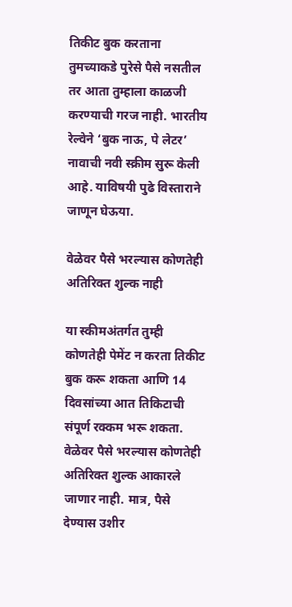तिकीट बुक करताना तुमच्याकडे पुरेसे पैसे नसतील तर आता तुम्हाला काळजी करण्याची गरज नाही. भारतीय रेल्वेने ‘बुक नाऊ, पे लेटर’ नावाची नवी स्क्रीम सुरू केली आहे. याविषयी पुढे विस्ताराने जाणून घेऊया.

वेळेवर पैसे भरल्यास कोणतेही अतिरिक्त शुल्क नाही

या स्कीमअंतर्गत तुम्ही कोणतेही पेमेंट न करता तिकीट बुक करू शकता आणि 14 दिवसांच्या आत तिकिटाची संपूर्ण रक्कम भरू शकता. वेळेवर पैसे भरल्यास कोणतेही अतिरिक्त शुल्क आकारले जाणार नाही. मात्र, पैसे देण्यास उशीर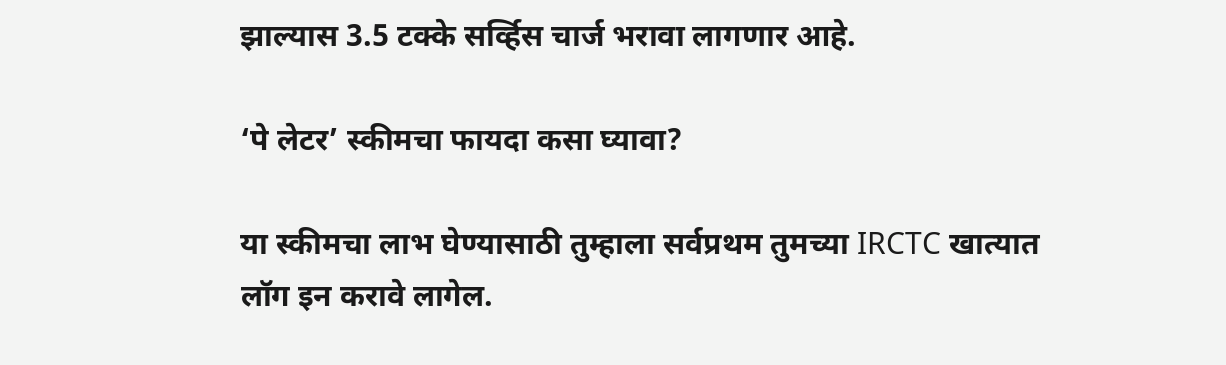झाल्यास 3.5 टक्के सर्व्हिस चार्ज भरावा लागणार आहे.

‘पे लेटर’ स्कीमचा फायदा कसा घ्यावा?

या स्कीमचा लाभ घेण्यासाठी तुम्हाला सर्वप्रथम तुमच्या IRCTC खात्यात लॉग इन करावे लागेल.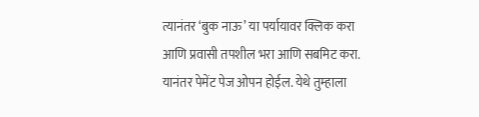त्यानंतर ‘बुक नाऊ’ या पर्यायावर क्लिक करा आणि प्रवासी तपशील भरा आणि सबमिट करा. यानंतर पेमेंट पेज ओपन होईल. येथे तुम्हाला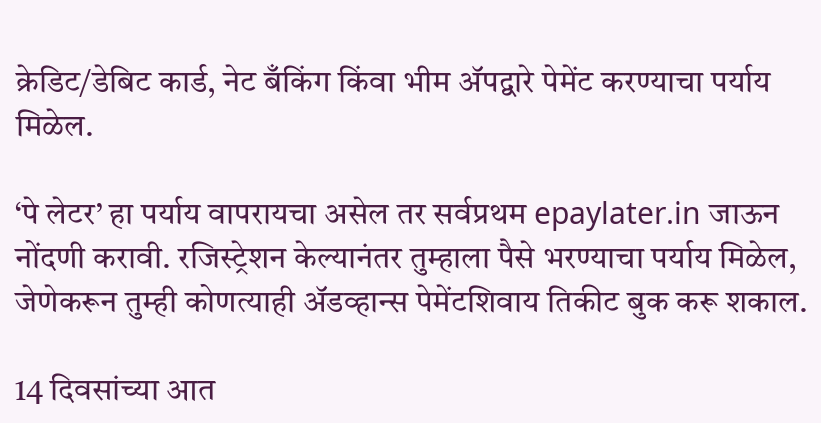क्रेडिट/डेबिट कार्ड, नेट बँकिंग किंवा भीम अ‍ॅपद्वारे पेमेंट करण्याचा पर्याय मिळेल.

‘पे लेटर’ हा पर्याय वापरायचा असेल तर सर्वप्रथम epaylater.in जाऊन नोंदणी करावी. रजिस्ट्रेशन केल्यानंतर तुम्हाला पैसे भरण्याचा पर्याय मिळेल, जेणेकरून तुम्ही कोणत्याही अ‍ॅडव्हान्स पेमेंटशिवाय तिकीट बुक करू शकाल.

14 दिवसांच्या आत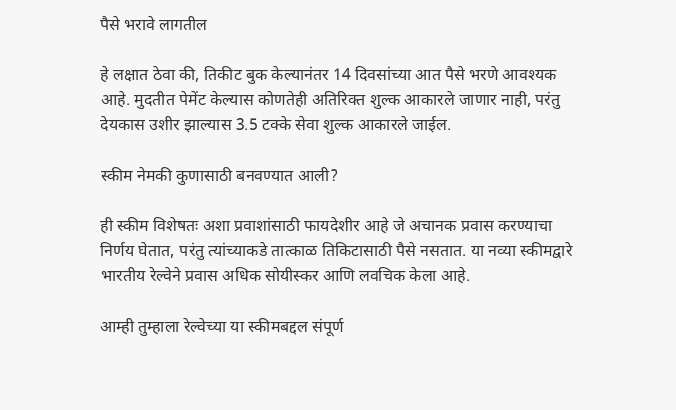पैसे भरावे लागतील

हे लक्षात ठेवा की, तिकीट बुक केल्यानंतर 14 दिवसांच्या आत पैसे भरणे आवश्यक आहे. मुदतीत पेमेंट केल्यास कोणतेही अतिरिक्त शुल्क आकारले जाणार नाही, परंतु देयकास उशीर झाल्यास 3.5 टक्के सेवा शुल्क आकारले जाईल.

स्कीम नेमकी कुणासाठी बनवण्यात आली?

ही स्कीम विशेषतः अशा प्रवाशांसाठी फायदेशीर आहे जे अचानक प्रवास करण्याचा निर्णय घेतात, परंतु त्यांच्याकडे तात्काळ तिकिटासाठी पैसे नसतात. या नव्या स्कीमद्वारे भारतीय रेल्वेने प्रवास अधिक सोयीस्कर आणि लवचिक केला आहे.

आम्ही तुम्हाला रेल्वेच्या या स्कीमबद्दल संपूर्ण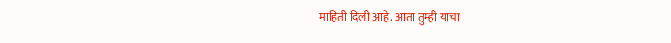माहिती दिली आहे. आता तुम्ही याचा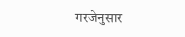गरजेनुसार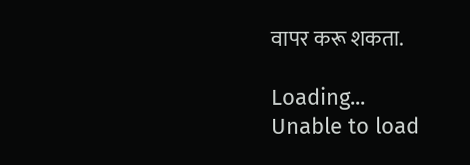वापर करू शकता.

Loading...
Unable to load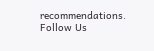recommendations.
Follow Us